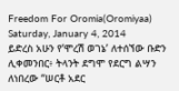Freedom For Oromia(Oromiyaa)
Saturday, January 4, 2014
ይድረስ አሁን የ’ሞረሽ ወገኔ’ ለተሰኘው ቡድን ሊቀመንበር፥ ትላንት ደግሞ የደርግ ልሣን ለነበረው “ሠርቶ አደር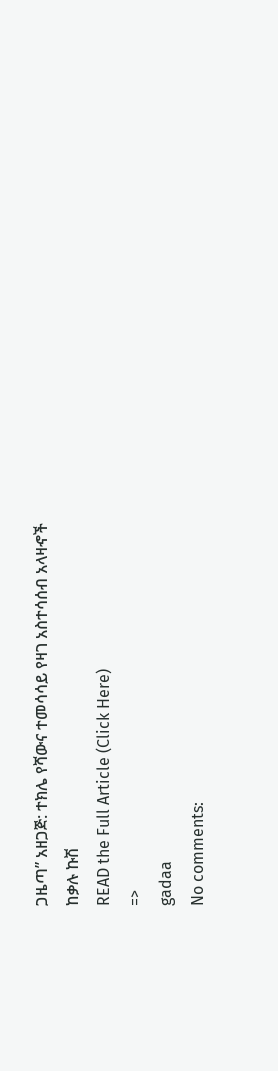ጋዜጣ” አዘጋጅ: ተክሌ የሻውና ተመሳሳይ የዛገ አስተሳሰብ አላዛኆች
ከቃሉ ኩሽ
READ the Full Article (Click Here)
=>
gadaa
No comments: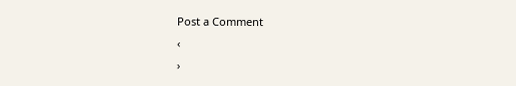Post a Comment
‹
›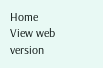Home
View web version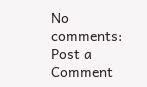No comments:
Post a Comment